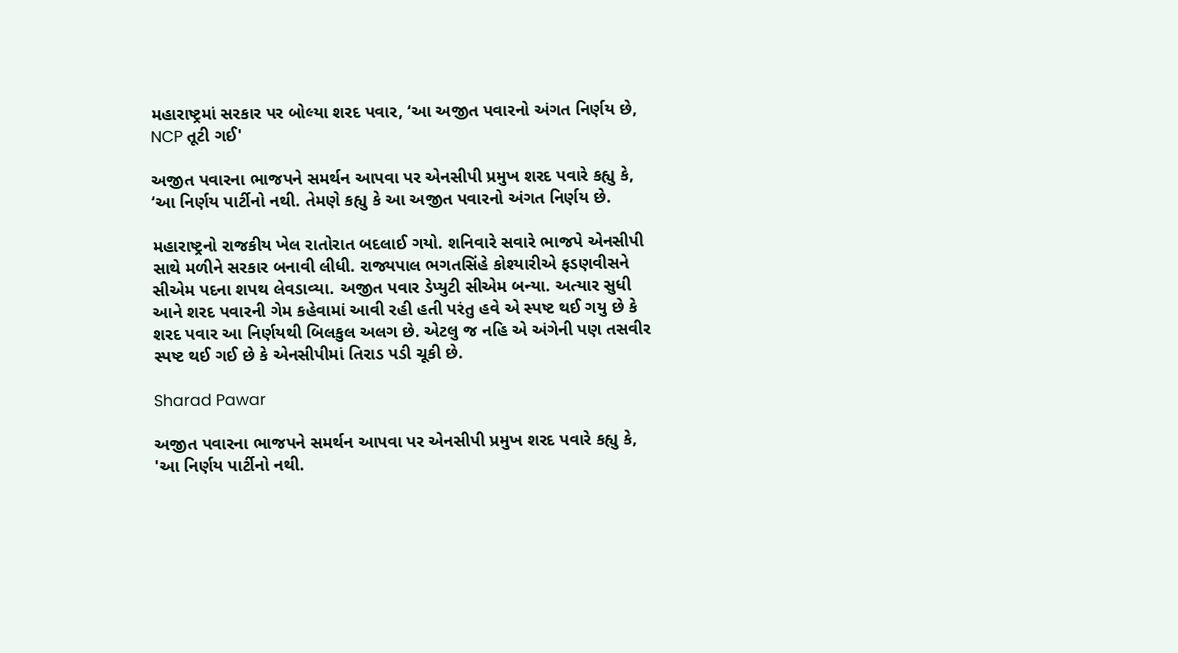મહારાષ્ટ્રમાં સરકાર પર બોલ્યા શરદ પવાર, ‘આ અજીત પવારનો અંગત નિર્ણય છે, NCP તૂટી ગઈ'

અજીત પવારના ભાજપને સમર્થન આપવા પર એનસીપી પ્રમુખ શરદ પવારે કહ્યુ કે, ‘આ નિર્ણય પાર્ટીનો નથી. તેમણે કહ્યુ કે આ અજીત પવારનો અંગત નિર્ણય છે.

મહારાષ્ટ્રનો રાજકીય ખેલ રાતોરાત બદલાઈ ગયો. શનિવારે સવારે ભાજપે એનસીપી સાથે મળીને સરકાર બનાવી લીધી. રાજ્યપાલ ભગતસિંહે કોશ્યારીએ ફડણવીસને સીએમ પદના શપથ લેવડાવ્યા. અજીત પવાર ડેપ્યુટી સીએમ બન્યા. અત્યાર સુધી આને શરદ પવારની ગેમ કહેવામાં આવી રહી હતી પરંતુ હવે એ સ્પષ્ટ થઈ ગયુ છે કે શરદ પવાર આ નિર્ણયથી બિલકુલ અલગ છે. એટલુ જ નહિ એ અંગેની પણ તસવીર સ્પષ્ટ થઈ ગઈ છે કે એનસીપીમાં તિરાડ પડી ચૂકી છે.

Sharad Pawar

અજીત પવારના ભાજપને સમર્થન આપવા પર એનસીપી પ્રમુખ શરદ પવારે કહ્યુ કે, 'આ નિર્ણય પાર્ટીનો નથી.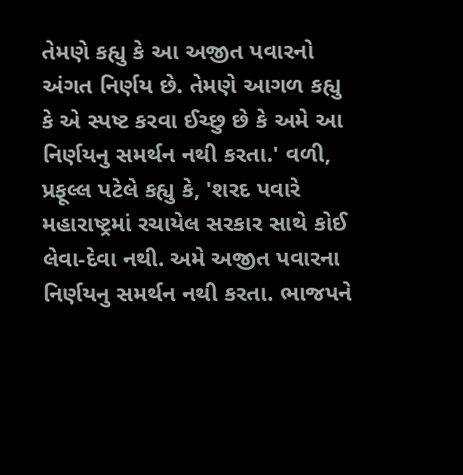તેમણે કહ્યુ કે આ અજીત પવારનો અંગત નિર્ણય છે. તેમણે આગળ કહ્યુ કે એ સ્પષ્ટ કરવા ઈચ્છુ છે કે અમે આ નિર્ણયનુ સમર્થન નથી કરતા.' વળી, પ્રફૂલ્લ પટેલે કહ્યુ કે, 'શરદ પવારે મહારાષ્ટ્રમાં રચાયેલ સરકાર સાથે કોઈ લેવા-દેવા નથી. અમે અજીત પવારના નિર્ણયનુ સમર્થન નથી કરતા. ભાજપને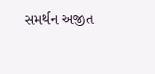સમર્થન અજીત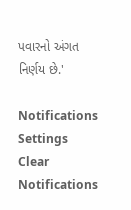પવારનો અંગત નિર્ણય છે.'

Notifications
Settings
Clear Notifications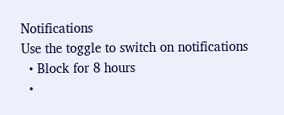Notifications
Use the toggle to switch on notifications
  • Block for 8 hours
  •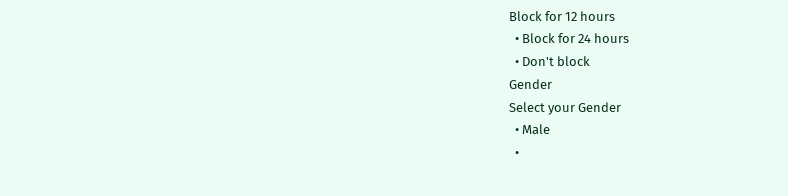Block for 12 hours
  • Block for 24 hours
  • Don't block
Gender
Select your Gender
  • Male
  •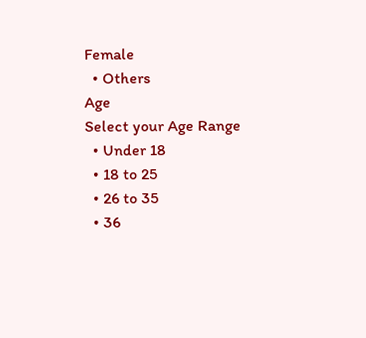Female
  • Others
Age
Select your Age Range
  • Under 18
  • 18 to 25
  • 26 to 35
  • 36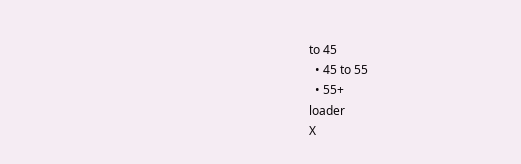to 45
  • 45 to 55
  • 55+
loader
X